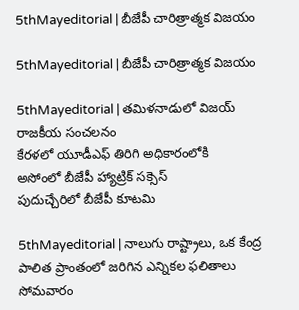5thMayeditorial | బీజేపీ చారిత్రాత్మక విజయం

5thMayeditorial | బీజేపీ చారిత్రాత్మక విజయం

5thMayeditorial | తమిళనాడులో విజయ్ రాజకీయ సంచలనం
కేరళలో యూడీఎఫ్ తిరిగి అధికారంలోకి
అసోంలో బీజేపీ హ్యాట్రిక్ సక్సెస్
పుదుచ్చేరిలో బీజేపీ కూటమి

5thMayeditorial | నాలుగు రాష్ట్రాలు, ఒక కేంద్ర పాలిత ప్రాంతంలో జరిగిన ఎన్నికల ఫలితాలు సోమవారం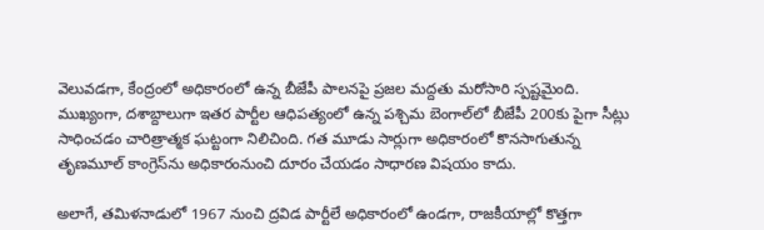వెలువడగా, కేంద్రంలో అధికారంలో ఉన్న బీజేపీ పాలనపై ప్రజల మద్దతు మరోసారి స్పష్టమైంది. ముఖ్యంగా, దశాబ్దాలుగా ఇతర పార్టీల ఆధిపత్యంలో ఉన్న పశ్చిమ బెంగాల్‌లో బీజేపీ 200కు పైగా సీట్లు సాధించడం చారిత్రాత్మక ఘట్టంగా నిలిచింది. గత మూడు సార్లుగా అధికారంలో కొనసాగుతున్న తృణమూల్ కాంగ్రెస్‌ను అధికారంనుంచి దూరం చేయడం సాధారణ విషయం కాదు.

అలాగే, తమిళనాడులో 1967 నుంచి ద్రవిడ పార్టీలే అధికారంలో ఉండగా, రాజకీయాల్లో కొత్తగా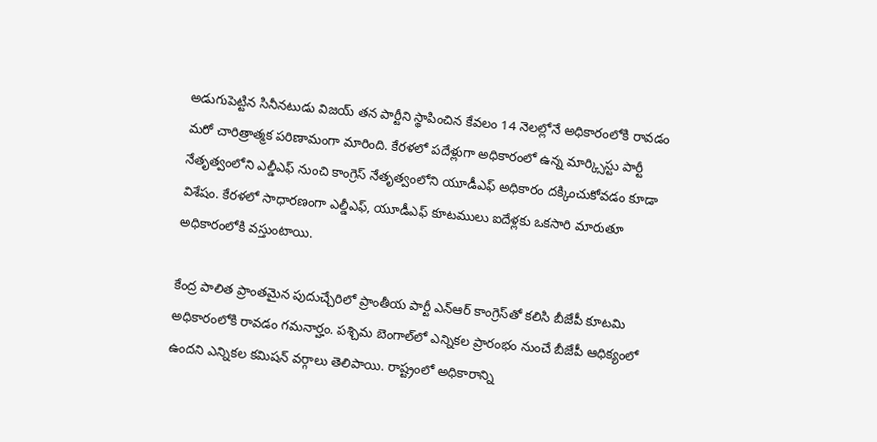అడుగుపెట్టిన సినీనటుడు విజయ్ తన పార్టీని స్థాపించిన కేవలం 14 నెలల్లోనే అధికారంలోకి రావడం మరో చారిత్రాత్మక పరిణామంగా మారింది. కేరళలో పదేళ్లుగా అధికారంలో ఉన్న మార్క్సిస్టు పార్టీ నేతృత్వంలోని ఎల్డీఎఫ్ నుంచి కాంగ్రెస్ నేతృత్వంలోని యూడీఎఫ్ అధికారం దక్కించుకోవడం కూడా విశేషం. కేరళలో సాధారణంగా ఎల్డీఎఫ్, యూడీఎఫ్ కూటములు ఐదేళ్లకు ఒకసారి మారుతూ అధికారంలోకి వస్తుంటాయి.

కేంద్ర పాలిత ప్రాంతమైన పుదుచ్చేరిలో ప్రాంతీయ పార్టీ ఎన్ఆర్ కాంగ్రెస్‌తో కలిసి బీజేపీ కూటమి అధికారంలోకి రావడం గమనార్హం. పశ్చిమ బెంగాల్‌లో ఎన్నికల ప్రారంభం నుంచే బీజేపీ ఆధిక్యంలో ఉందని ఎన్నికల కమిషన్ వర్గాలు తెలిపాయి. రాష్ట్రంలో అధికారాన్ని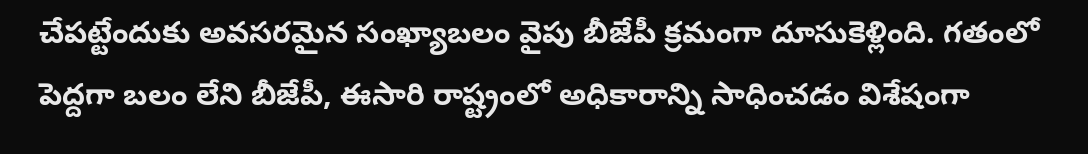చేపట్టేందుకు అవసరమైన సంఖ్యాబలం వైపు బీజేపీ క్రమంగా దూసుకెళ్లింది. గతంలో పెద్దగా బలం లేని బీజేపీ, ఈసారి రాష్ట్రంలో అధికారాన్ని సాధించడం విశేషంగా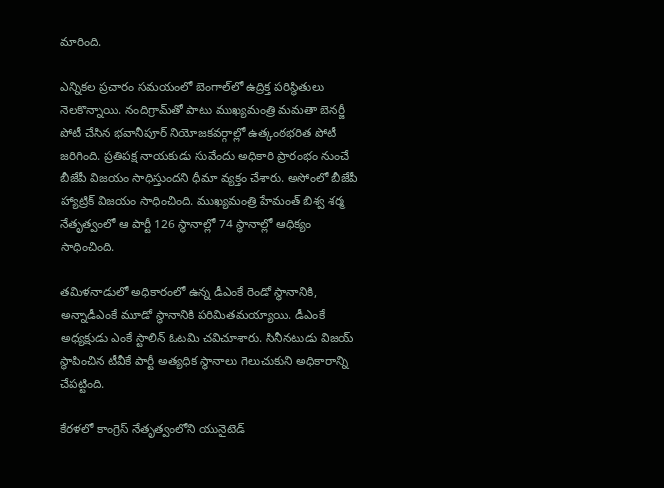మారింది.

ఎన్నికల ప్రచారం సమయంలో బెంగాల్‌లో ఉద్రిక్త పరిస్థితులు నెలకొన్నాయి. నందిగ్రామ్‌తో పాటు ముఖ్యమంత్రి మమతా బెనర్జీ పోటీ చేసిన భవానీపూర్ నియోజకవర్గాల్లో ఉత్కంఠభరిత పోటీ జరిగింది. ప్రతిపక్ష నాయకుడు సువేందు అధికారి ప్రారంభం నుంచే బీజేపీ విజయం సాధిస్తుందని ధీమా వ్యక్తం చేశారు. అసోంలో బీజేపీ హ్యాట్రిక్ విజయం సాధించింది. ముఖ్యమంత్రి హేమంత్ బిశ్వ శర్మ నేతృత్వంలో ఆ పార్టీ 126 స్థానాల్లో 74 స్థానాల్లో ఆధిక్యం సాధించింది.

తమిళనాడులో అధికారంలో ఉన్న డీఎంకే రెండో స్థానానికి, అన్నాడీఎంకే మూడో స్థానానికి పరిమితమయ్యాయి. డీఎంకే అధ్యక్షుడు ఎంకే స్టాలిన్ ఓటమి చవిచూశారు. సినీనటుడు విజయ్ స్థాపించిన టీవీకే పార్టీ అత్యధిక స్థానాలు గెలుచుకుని అధికారాన్ని చేపట్టింది.

కేరళలో కాంగ్రెస్ నేతృత్వంలోని యునైటెడ్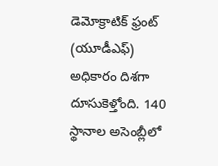డెమోక్రాటిక్ ఫ్రంట్ (యూడీఎఫ్) అధికారం దిశగా దూసుకెళ్తోంది. 140 స్థానాల అసెంబ్లీలో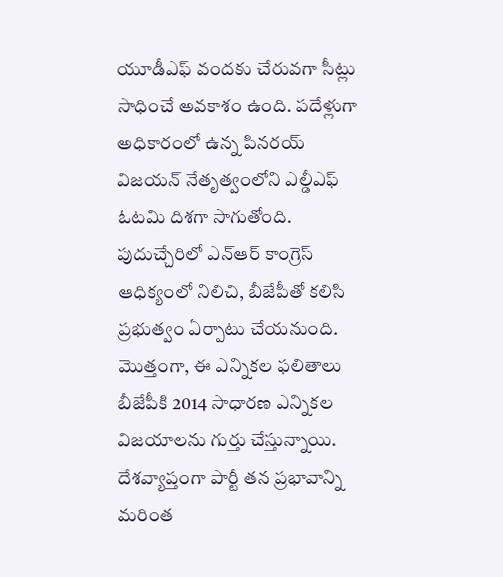యూడీఎఫ్ వందకు చేరువగా సీట్లు సాధించే అవకాశం ఉంది. పదేళ్లుగా అధికారంలో ఉన్న పినరయ్ విజయన్ నేతృత్వంలోని ఎల్డీఎఫ్ ఓటమి దిశగా సాగుతోంది. పుదుచ్చేరిలో ఎన్ఆర్ కాంగ్రెస్ ఆధిక్యంలో నిలిచి, బీజేపీతో కలిసి ప్రభుత్వం ఏర్పాటు చేయనుంది. మొత్తంగా, ఈ ఎన్నికల ఫలితాలు బీజేపీకి 2014 సాధారణ ఎన్నికల విజయాలను గుర్తు చేస్తున్నాయి. దేశవ్యాప్తంగా పార్టీ తన ప్రభావాన్ని మరింత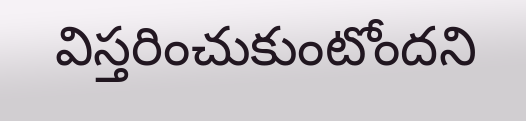విస్తరించుకుంటోందని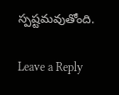స్పష్టమవుతోంది.

Leave a Reply